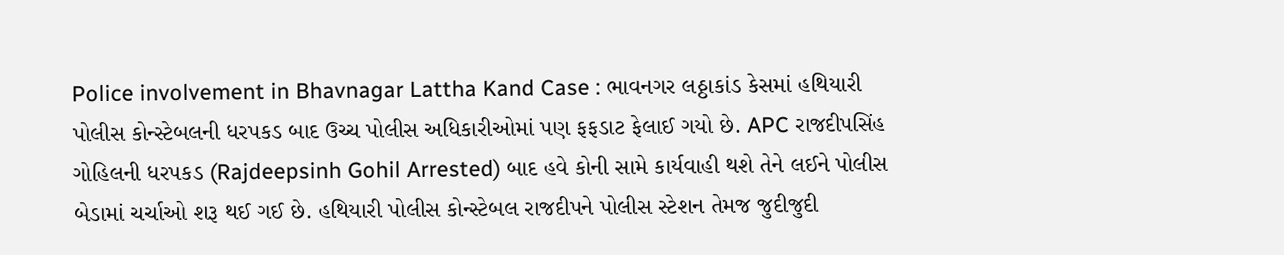Police involvement in Bhavnagar Lattha Kand Case : ભાવનગર લઠ્ઠાકાંડ કેસમાં હથિયારી પોલીસ કોન્સ્ટેબલની ધરપકડ બાદ ઉચ્ચ પોલીસ અધિકારીઓમાં પણ ફફડાટ ફેલાઈ ગયો છે. APC રાજદીપસિંહ ગોહિલની ધરપકડ (Rajdeepsinh Gohil Arrested) બાદ હવે કોની સામે કાર્યવાહી થશે તેને લઈને પોલીસ બેડામાં ચર્ચાઓ શરૂ થઈ ગઈ છે. હથિયારી પોલીસ કોન્સ્ટેબલ રાજદીપને પોલીસ સ્ટેશન તેમજ જુદીજુદી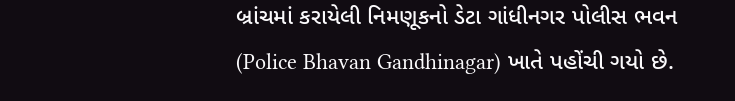બ્રાંચમાં કરાયેલી નિમણૂકનો ડેટા ગાંધીનગર પોલીસ ભવન (Police Bhavan Gandhinagar) ખાતે પહોંચી ગયો છે.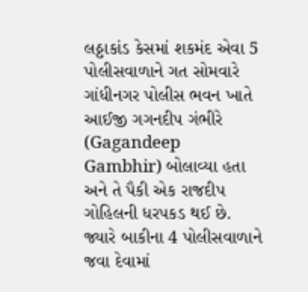લઠ્ઠાકાંડ કેસમાં શકમંદ એવા 5 પોલીસવાળાને ગત સોમવારે ગાંધીનગર પોલીસ ભવન ખાતે આઈજી ગગનદીપ ગંભીરે (Gagandeep Gambhir) બોલાવ્યા હતા અને તે પૈકી એક રાજદીપ ગોહિલની ધરપકડ થઈ છે. જ્યારે બાકીના 4 પોલીસવાળાને જવા દેવામાં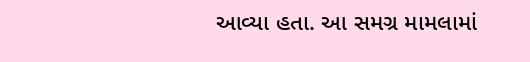આવ્યા હતા. આ સમગ્ર મામલામાં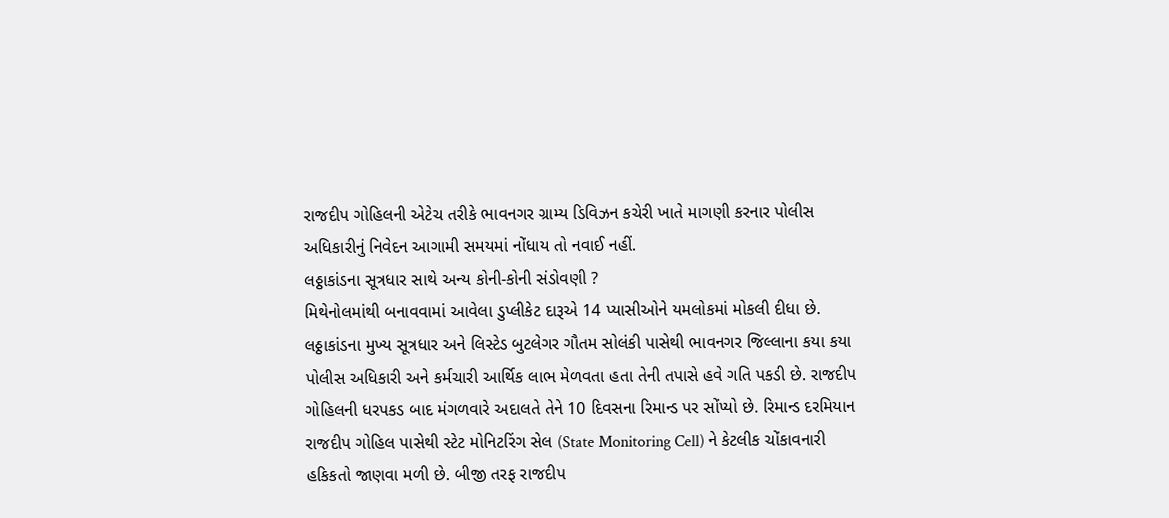રાજદીપ ગોહિલની એટેચ તરીકે ભાવનગર ગ્રામ્ય ડિવિઝન કચેરી ખાતે માગણી કરનાર પોલીસ અધિકારીનું નિવેદન આગામી સમયમાં નોંધાય તો નવાઈ નહીં.
લઠ્ઠાકાંડના સૂત્રધાર સાથે અન્ય કોની-કોની સંડોવણી ?
મિથેનોલમાંથી બનાવવામાં આવેલા ડુપ્લીકેટ દારૂએ 14 પ્યાસીઓને યમલોકમાં મોકલી દીધા છે. લઠ્ઠાકાંડના મુખ્ય સૂત્રધાર અને લિસ્ટેડ બુટલેગર ગૌતમ સોલંકી પાસેથી ભાવનગર જિલ્લાના કયા કયા પોલીસ અધિકારી અને કર્મચારી આર્થિક લાભ મેળવતા હતા તેની તપાસે હવે ગતિ પકડી છે. રાજદીપ ગોહિલની ધરપકડ બાદ મંગળવારે અદાલતે તેને 10 દિવસના રિમાન્ડ પર સોંપ્યો છે. રિમાન્ડ દરમિયાન રાજદીપ ગોહિલ પાસેથી સ્ટેટ મોનિટરિંગ સેલ (State Monitoring Cell) ને કેટલીક ચોંકાવનારી હકિકતો જાણવા મળી છે. બીજી તરફ રાજદીપ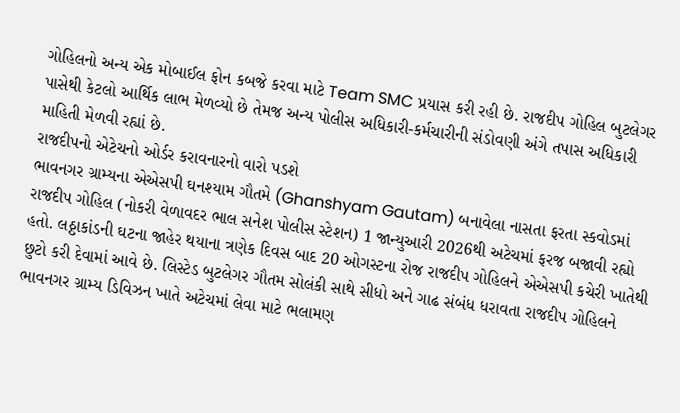ગોહિલનો અન્ય એક મોબાઈલ ફોન કબજે કરવા માટે Team SMC પ્રયાસ કરી રહી છે. રાજદીપ ગોહિલ બુટલેગર પાસેથી કેટલો આર્થિક લાભ મેળવ્યો છે તેમજ અન્ય પોલીસ અધિકારી-કર્મચારીની સંડોવણી અંગે તપાસ અધિકારી માહિતી મેળવી રહ્યાં છે.
રાજદીપનો એટેચનો ઓર્ડર કરાવનારનો વારો પડશે
ભાવનગર ગ્રામ્યના એએસપી ઘનશ્યામ ગૌતમે (Ghanshyam Gautam) બનાવેલા નાસતા ફરતા સ્કવોડમાં રાજદીપ ગોહિલ (નોકરી વેળાવદર ભાલ સનેશ પોલીસ સ્ટેશન) 1 જાન્યુઆરી 2026થી અટેચમાં ફરજ બજાવી રહ્યો હતો. લઠ્ઠાકાંડની ઘટના જાહેર થયાના ત્રણેક દિવસ બાદ 20 ઓગસ્ટના રોજ રાજદીપ ગોહિલને એએસપી કચેરી ખાતેથી છુટો કરી દેવામાં આવે છે. લિસ્ટેડ બુટલેગર ગૌતમ સોલંકી સાથે સીધો અને ગાઢ સંબંધ ધરાવતા રાજદીપ ગોહિલને ભાવનગર ગ્રામ્ય ડિવિઝન ખાતે અટેચમાં લેવા માટે ભલામણ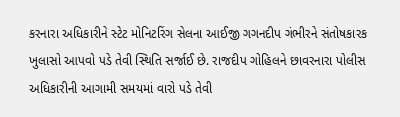કરનારા અધિકારીને સ્ટેટ મોનિટરિંગ સેલના આઈજી ગગનદીપ ગંભીરને સંતોષકારક ખુલાસો આપવો પડે તેવી સ્થિતિ સર્જાઈ છે. રાજદીપ ગોહિલને છાવરનારા પોલીસ અધિકારીની આગામી સમયમાં વારો પડે તેવી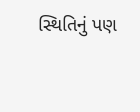સ્થિતિનું પણ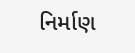નિર્માણ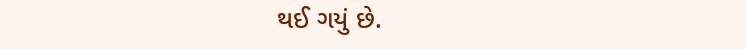થઈ ગયું છે.